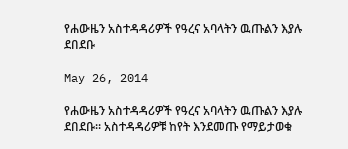የሐውዜን አስተዳዳሪዎች የዓረና አባላትን ዉጡልን እያሉ ደበደቡ

May 26, 2014

የሐውዜን አስተዳዳሪዎች የዓረና አባላትን ዉጡልን እያሉ ደበደቡ። አስተዳዳሪዎቹ ከየት እንደመጡ የማይታወቁ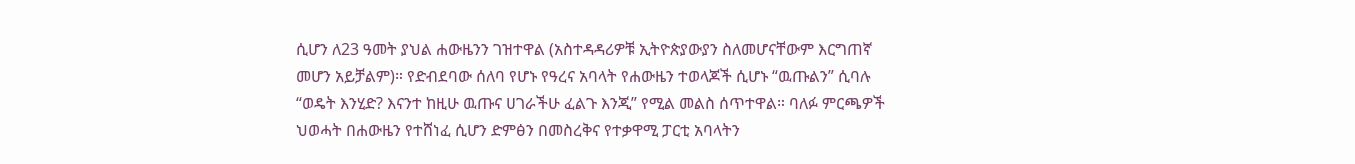ሲሆን ለ23 ዓመት ያህል ሐውዜንን ገዝተዋል (አስተዳዳሪዎቹ ኢትዮጵያውያን ስለመሆናቸውም እርግጠኛ መሆን አይቻልም)። የድብደባው ሰለባ የሆኑ የዓረና አባላት የሐውዜን ተወላጆች ሲሆኑ “ዉጡልን” ሲባሉ “ወዴት እንሂድ? እናንተ ከዚሁ ዉጡና ሀገራችሁ ፈልጉ እንጂ” የሚል መልስ ሰጥተዋል። ባለፉ ምርጫዎች ህወሓት በሐውዜን የተሸነፈ ሲሆን ድምፅን በመስረቅና የተቃዋሚ ፓርቲ አባላትን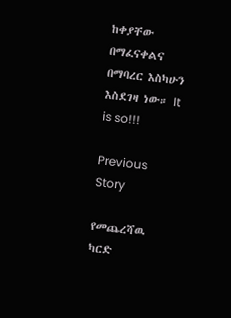ከቀያቸው በማፈናቀልና በማባረር እስካሁን እስደገዛ ነው። It is so!!!

Previous Story

የመጨረሻዉ ካርድ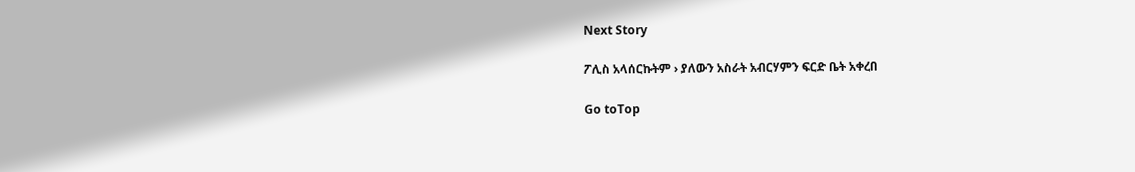Next Story

ፖሊስ አላሰርኩትም › ያለውን አስራት አብርሃምን ፍርድ ቤት አቀረበ

Go toTop